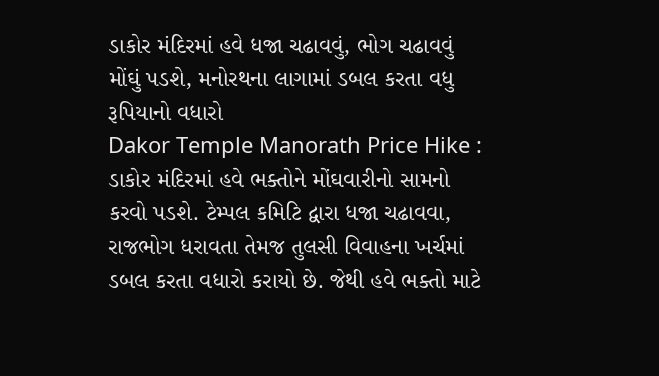ડાકોર મંદિરમાં હવે ધજા ચઢાવવું, ભોગ ચઢાવવું મોંઘું પડશે, મનોરથના લાગામાં ડબલ કરતા વધુ રૂપિયાનો વધારો
Dakor Temple Manorath Price Hike : ડાકોર મંદિરમાં હવે ભક્તોને મોંઘવારીનો સામનો કરવો પડશે. ટેમ્પલ કમિટિ દ્વારા ધજા ચઢાવવા, રાજભોગ ધરાવતા તેમજ તુલસી વિવાહના ખર્ચમાં ડબલ કરતા વધારો કરાયો છે. જેથી હવે ભક્તો માટે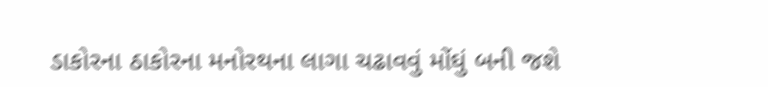ડાકોરના ઠાકોરના મનોરથના લાગા ચઢાવવું મોંઘું બની જશે